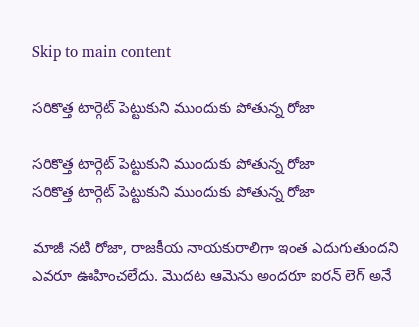Skip to main content

సరికొత్త టార్గెట్ పెట్టుకుని ముందుకు పోతున్న రోజా

సరికొత్త టార్గెట్ పెట్టుకుని ముందుకు పోతున్న రోజా
సరికొత్త టార్గెట్ పెట్టుకుని ముందుకు పోతున్న రోజా

మాజీ నటి రోజా, రాజకీయ నాయకురాలిగా ఇంత ఎదుగుతుందని ఎవరూ ఊహించలేదు. మొదట ఆమెను అందరూ ఐరన్ లెగ్ అనే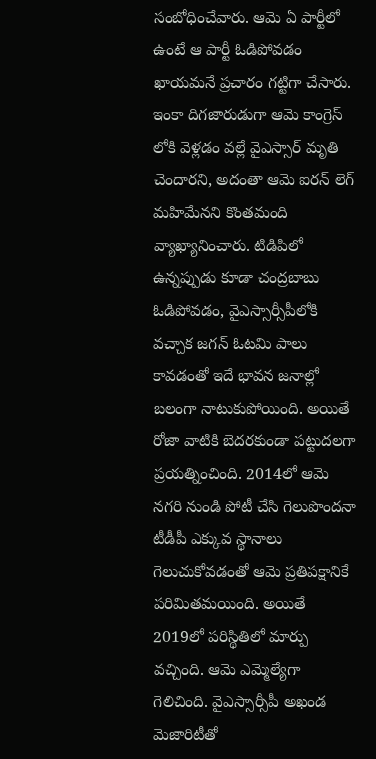సంబోధించేవారు. ఆమె ఏ పార్టీలో ఉంటే ఆ పార్టీ ఓడిపోవడం ఖాయమనే ప్రచారం గట్టిగా చేసారు. ఇంకా దిగజారుడుగా ఆమె కాంగ్రెస్ లోకి వెళ్లడం వల్లే వైఎస్సార్ మృతి చెందారని, అదంతా ఆమె ఐరన్ లెగ్ మహిమేనని కొంతమంది వ్యాఖ్యానించారు. టిడిపిలో ఉన్నప్పుడు కూడా చంద్రబాబు ఓడిపోవడం, వైఎస్సార్సీపీలోకి వచ్చాక జగన్ ఓటమి పాలు కావడంతో ఇదే భావన జనాల్లో బలంగా నాటుకుపోయింది. అయితే రోజా వాటికి బెదరకుండా పట్టుదలగా ప్రయత్నించింది. 2014లో ఆమె నగరి నుండి పోటీ చేసి గెలుపొందనా టీడీపీ ఎక్కువ స్థానాలు గెలుచుకోవడంతో ఆమె ప్రతిపక్షానికే పరిమితమయింది. అయితే 2019లో పరిస్థితిలో మార్పు వచ్చింది. ఆమె ఎమ్మెల్యేగా గెలిచింది. వైఎస్సార్సీపీ అఖండ మెజారిటీతో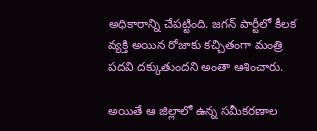అధికారాన్ని చేపట్టింది. జగన్ పార్టీలో కీలక వ్యక్తి అయిన రోజాకు కచ్చితంగా మంత్రి పదవి దక్కుతుందని అంతా ఆశించారు.

అయితే ఆ జిల్లాలో ఉన్న సమీకరణాల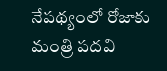నేపథ్యంలో రోజాకు మంత్రి పదవి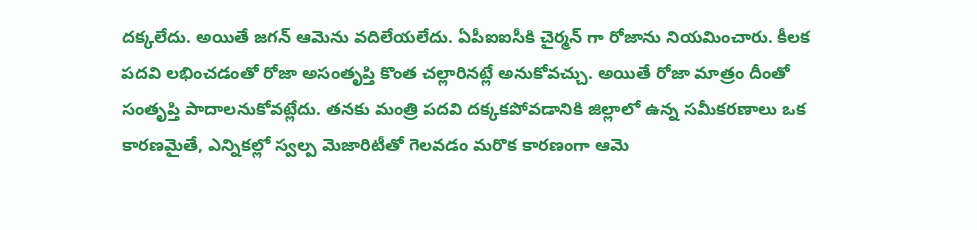దక్కలేదు. అయితే జగన్ ఆమెను వదిలేయలేదు. ఏపీఐఐసీకి చైర్మన్ గా రోజాను నియమించారు. కీలక పదవి లభించడంతో రోజా అసంతృప్తి కొంత చల్లారినట్లే అనుకోవచ్చు. అయితే రోజా మాత్రం దీంతో సంతృప్తి పాదాలనుకోవట్లేదు. తనకు మంత్రి పదవి దక్కకపోవడానికి జిల్లాలో ఉన్న సమీకరణాలు ఒక కారణమైతే, ఎన్నికల్లో స్వల్ప మెజారిటీతో గెలవడం మరొక కారణంగా ఆమె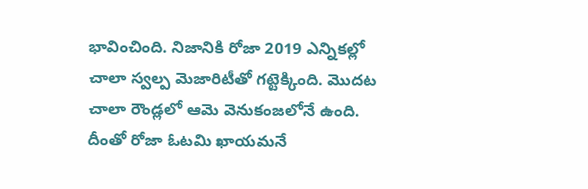భావించింది. నిజానికి రోజా 2019 ఎన్నికల్లో చాలా స్వల్ప మెజారిటీతో గట్టెక్కింది. మొదట చాలా రౌండ్లలో ఆమె వెనుకంజలోనే ఉంది. దీంతో రోజా ఓటమి ఖాయమనే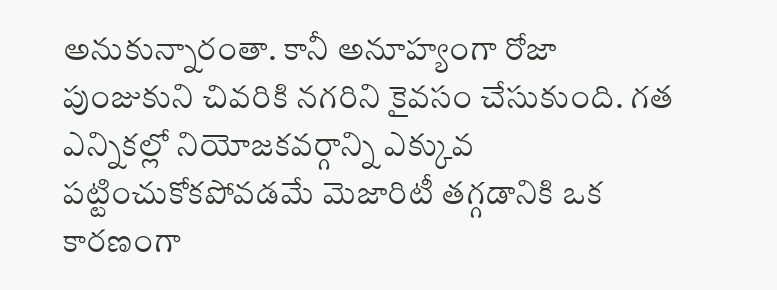అనుకున్నారంతా. కానీ అనూహ్యంగా రోజా పుంజుకుని చివరికి నగరిని కైవసం చేసుకుంది. గత ఎన్నికల్లో నియోజకవర్గాన్ని ఎక్కువ పట్టించుకోకపోవడమే మెజారిటీ తగ్గడానికి ఒక కారణంగా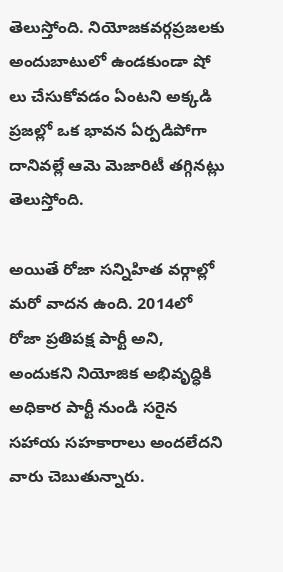తెలుస్తోంది. నియోజకవర్గప్రజలకు అందుబాటులో ఉండకుండా షో లు చేసుకోవడం ఏంటని అక్కడి ప్రజల్లో ఒక భావన ఏర్పడిపోగా దానివల్లే ఆమె మెజారిటీ తగ్గినట్లు తెలుస్తోంది.

అయితే రోజా సన్నిహిత వర్గాల్లో మరో వాదన ఉంది. 2014లో రోజా ప్రతిపక్ష పార్టీ అని, అందుకని నియోజిక అభివృద్ధికి అధికార పార్టీ నుండి సరైన సహాయ సహకారాలు అందలేదని వారు చెబుతున్నారు.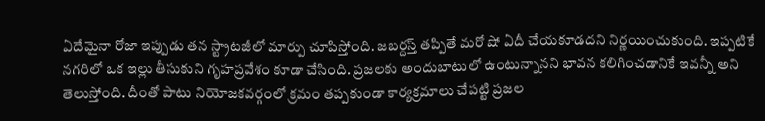ఏదేమైనా రోజా ఇప్పుడు తన స్ట్రాటజీలో మార్పు చూపిస్తోంది. జబర్దస్త్ తప్పితే మరో షో ఏదీ చేయకూడదని నిర్ణయించుకుంది. ఇప్పటికే నగరిలో ఒక ఇల్లు తీసుకుని గృహప్రవేశం కూడా చేసింది. ప్రజలకు అందుబాటులో ఉంటున్నానని భావన కలిగించడానికే ఇవన్నీ అని తెలుస్తోంది. దీంతో పాటు నియోజకవర్గంలో క్రమం తప్పకుండా కార్యక్రమాలు చేపట్టి ప్రజల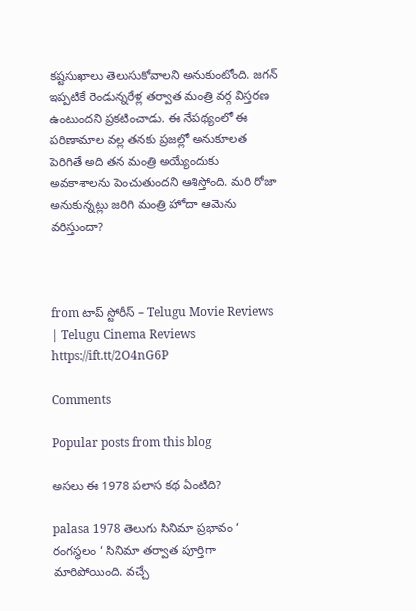కష్టసుఖాలు తెలుసుకోవాలని అనుకుంటోంది. జగన్ ఇప్పటికే రెండున్నరేళ్ల తర్వాత మంత్రి వర్గ విస్తరణ ఉంటుందని ప్రకటించాడు. ఈ నేపథ్యంలో ఈ పరిణామాల వల్ల తనకు ప్రజల్లో అనుకూలత పెరిగితే అది తన మంత్రి అయ్యేందుకు అవకాశాలను పెంచుతుందని ఆశిస్తోంది. మరి రోజా అనుకున్నట్లు జరిగి మంత్రి హోదా ఆమెను వరిస్తుందా?



from టాప్ స్టోరీస్ – Telugu Movie Reviews | Telugu Cinema Reviews https://ift.tt/2O4nG6P

Comments

Popular posts from this blog

అసలు ఈ 1978 పలాస కథ ఏంటిది?

palasa 1978 తెలుగు సినిమా ప్రభావం ‘ రంగస్థలం ‘ సినిమా తర్వాత పూర్తిగా మారిపోయింది. వచ్చే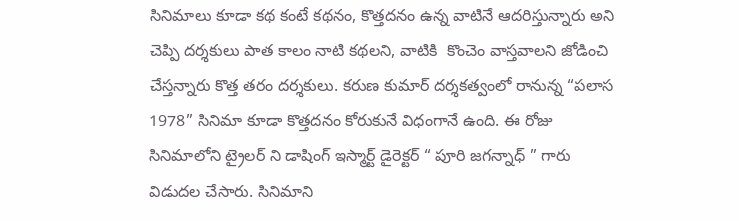సినిమాలు కూడా కథ కంటే కథనం, కొత్తదనం ఉన్న వాటినే ఆదరిస్తున్నారు అని చెప్పి దర్శకులు పాత కాలం నాటి కథలని, వాటికి  కొంచెం వాస్తవాలని జోడించి చేస్తన్నారు కొత్త తరం దర్శకులు. కరుణ కుమార్ దర్శకత్వంలో రానున్న “పలాస 1978” సినిమా కూడా కొత్తదనం కోరుకునే విధంగానే ఉంది. ఈ రోజు సినిమాలోని ట్రైలర్ ని డాషింగ్ ఇస్మార్ట్ డైరెక్టర్ “ పూరి జగన్నాధ్ ” గారు విడుదల చేసారు. సినిమాని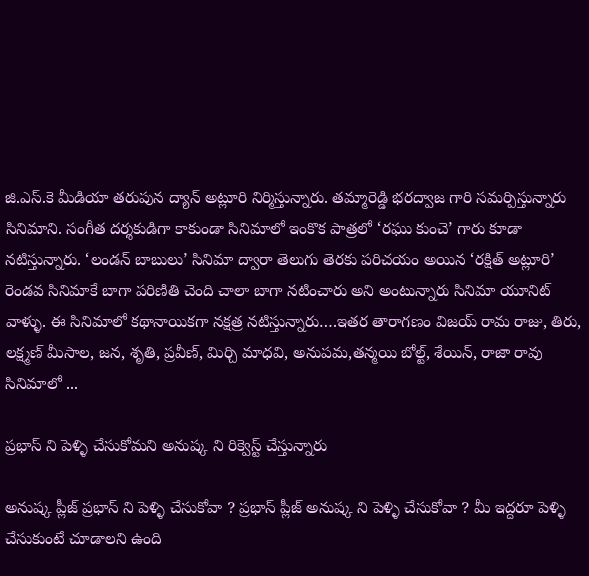జి.ఎస్.కె మీడియా తరుపున ద్యాన్ అట్లూరి నిర్మిస్తున్నారు. తమ్మారెడ్డి భరద్వాజ గారి సమర్పిస్తున్నారు సినిమాని. సంగీత దర్శకుడిగా కాకుండా సినిమాలో ఇంకొక పాత్రలో ‘రఘు కుంచె’ గారు కూడా నటిస్తున్నారు. ‘లండన్ బాబులు’ సినిమా ద్వారా తెలుగు తెరకు పరిచయం అయిన ‘రక్షిత్ అట్లూరి’ రెండవ సినిమాకే బాగా పరిణితి చెంది చాలా బాగా నటించారు అని అంటున్నారు సినిమా యూనిట్ వాళ్ళు. ఈ సినిమాలో కథానాయికగా నక్షత్ర నటిస్తున్నారు….ఇతర తారాగణం విజయ్ రామ రాజు, తిరు, లక్ష్మణ్ మీసాల, జన, శృతి, ప్రవీణ్, మిర్చి మాధవి, అనుపమ,తన్మయి బోల్ట్, శేయిన్, రాజా రావు  సినిమాలో ...

ప్రభాస్ ని పెళ్ళి చేసుకోమని అనుష్క ని రిక్వెస్ట్ చేస్తున్నారు

అనుష్క ప్లీజ్ ప్రభాస్ ని పెళ్ళి చేసుకోవా ? ప్రభాస్ ప్లీజ్ అనుష్క ని పెళ్ళి చేసుకోవా ? మీ ఇద్దరూ పెళ్ళి చేసుకుంటే చూడాలని ఉంది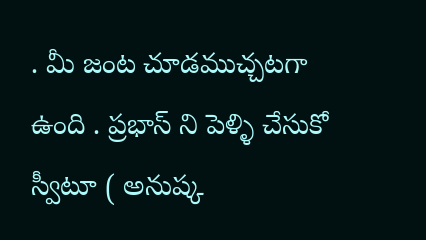. మీ జంట చూడముచ్చటగా ఉంది . ప్రభాస్ ని పెళ్ళి చేసుకో స్వీటూ ( అనుష్క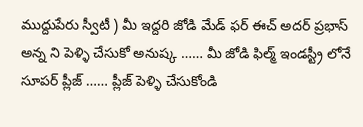ముద్దుపేరు స్వీటీ ) మీ ఇద్దరి జోడి మేడ్ ఫర్ ఈచ్ అదర్ ప్రభాస్ అన్న ని పెళ్ళి చేసుకో అనుష్క …… మీ జోడి ఫిల్మ్ ఇండస్ట్రీ లోనే సూపర్ ప్లీజ్ …… ప్లీజ్ పెళ్ళి చేసుకోండి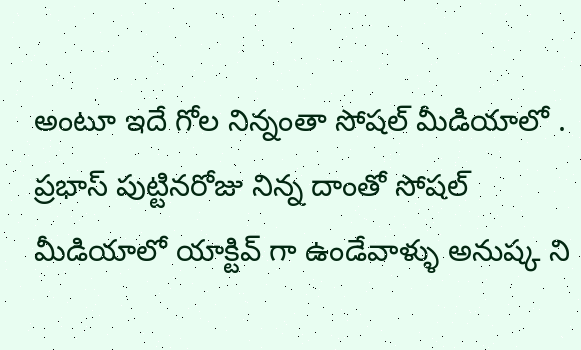అంటూ ఇదే గోల నిన్నంతా సోషల్ మీడియాలో . ప్రభాస్ పుట్టినరోజు నిన్న దాంతో సోషల్ మీడియాలో యాక్టివ్ గా ఉండేవాళ్ళు అనుష్క ని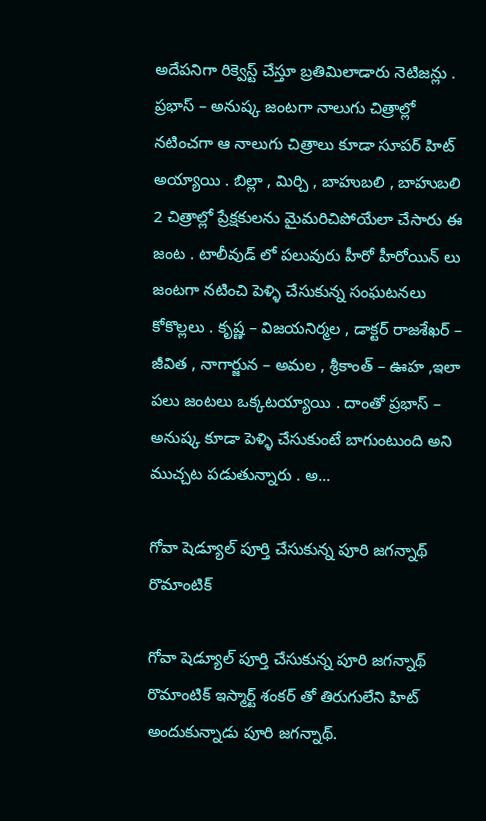అదేపనిగా రిక్వెస్ట్ చేస్తూ బ్రతిమిలాడారు నెటిజన్లు . ప్రభాస్ – అనుష్క జంటగా నాలుగు చిత్రాల్లో నటించగా ఆ నాలుగు చిత్రాలు కూడా సూపర్ హిట్ అయ్యాయి . బిల్లా , మిర్చి , బాహుబలి , బాహుబలి 2 చిత్రాల్లో ప్రేక్షకులను మైమరిచిపోయేలా చేసారు ఈ జంట . టాలీవుడ్ లో పలువురు హీరో హీరోయిన్ లు జంటగా నటించి పెళ్ళి చేసుకున్న సంఘటనలు కోకొల్లలు . కృష్ణ – విజయనిర్మల , డాక్టర్ రాజశేఖర్ – జీవిత , నాగార్జున – అమల , శ్రీకాంత్ – ఊహ ,ఇలా పలు జంటలు ఒక్కటయ్యాయి . దాంతో ప్రభాస్ – అనుష్క కూడా పెళ్ళి చేసుకుంటే బాగుంటుంది అని ముచ్చట పడుతున్నారు . అ...

గోవా షెడ్యూల్ పూర్తి చేసుకున్న పూరి జగన్నాథ్ రొమాంటిక్

గోవా షెడ్యూల్ పూర్తి చేసుకున్న పూరి జగన్నాథ్ రొమాంటిక్ ఇస్మార్ట్ శంకర్ తో తిరుగులేని హిట్ అందుకున్నాడు పూరి జగన్నాథ్.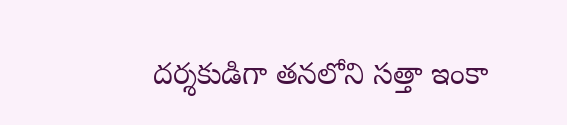దర్శకుడిగా తనలోని సత్తా ఇంకా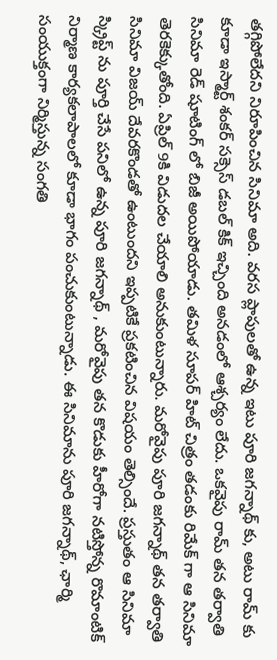తగ్గిపోలేదని నిరూపించిన సినిమా అది. వరస ప్లాపులతో ఉన్న ఇటు పూరి జగన్నాథ్ కు, అటు రామ్ కు కూడా ఇస్మార్ట్ శంకర్ సక్సెస్ డబల్ కిక్ ఇచ్చింది అనడంలో ఆశ్చర్యం లేదు. ఒకవైపు రామ్ తన తర్వాతి సినిమా రెడ్ షూటింగ్ లో బిజీ అయిపోయాడు. తమిళ సూపర్ హిట్ చిత్రం తడంకు రిమేక్ గా ఆ సినిమా తెరకెక్కుతోంది. ఏప్రిల్ 9కి విడుదల చేయాలి అనుకుంటున్నారు. మరోవైపు పూరి జగన్నాథ్ తన తర్వాతి సినిమా విజయ్ దేవరకొండతో ఉంటుందని ఇప్పటికే ప్రకటించిన విషయం తెల్సిందే. ప్రస్తుతం ఆ సినిమా స్క్రిప్ట్ ను పూర్తి చేసే పనిలో ఉన్న పూరి జగన్నాథ్ , మరోవైపు తన కొడుకు హీరోగా నటిస్తోన్న రొమాంటిక్ నిర్మాణ కార్యకలాపాలలో కూడా భాగం పంచుకుంటున్నాడు. ఈ సినిమాను పూరి జగన్నాథ్, ఛార్మి సంయుక్తంగా నిర్మిస్తున్న సంగతి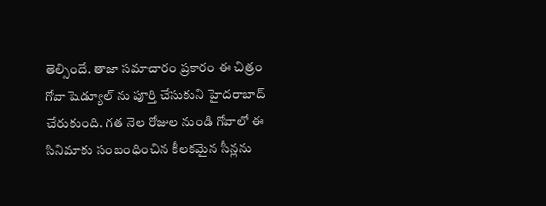తెల్సిందే. తాజా సమాచారం ప్రకారం ఈ చిత్రం గోవా షెడ్యూల్ ను పూర్తి చేసుకుని హైదరాబాద్ చేరుకుంది. గత నెల రోజుల నుండి గోవాలో ఈ సినిమాకు సంబంధించిన కీలకమైన సీన్లను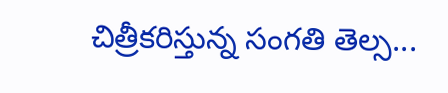చిత్రీకరిస్తున్న సంగతి తెల్స...